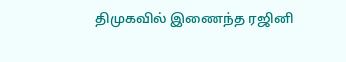திமுகவில் இணைந்த ரஜினி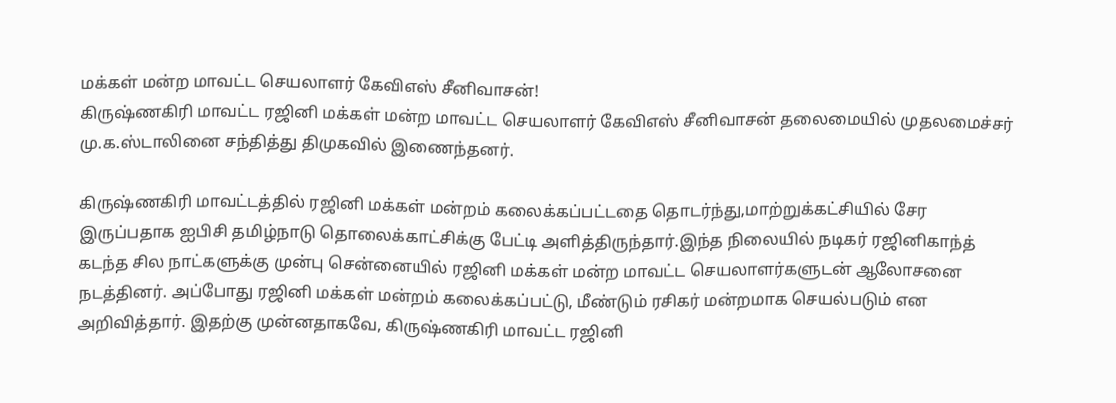மக்கள் மன்ற மாவட்ட செயலாளர் கேவிஎஸ் சீனிவாசன்!
கிருஷ்ணகிரி மாவட்ட ரஜினி மக்கள் மன்ற மாவட்ட செயலாளர் கேவிஎஸ் சீனிவாசன் தலைமையில் முதலமைச்சர் மு.க.ஸ்டாலினை சந்தித்து திமுகவில் இணைந்தனர்.

கிருஷ்ணகிரி மாவட்டத்தில் ரஜினி மக்கள் மன்றம் கலைக்கப்பட்டதை தொடர்ந்து,மாற்றுக்கட்சியில் சேர இருப்பதாக ஐபிசி தமிழ்நாடு தொலைக்காட்சிக்கு பேட்டி அளித்திருந்தார்.இந்த நிலையில் நடிகர் ரஜினிகாந்த் கடந்த சில நாட்களுக்கு முன்பு சென்னையில் ரஜினி மக்கள் மன்ற மாவட்ட செயலாளர்களுடன் ஆலோசனை நடத்தினர். அப்போது ரஜினி மக்கள் மன்றம் கலைக்கப்பட்டு, மீண்டும் ரசிகர் மன்றமாக செயல்படும் என அறிவித்தார். இதற்கு முன்னதாகவே, கிருஷ்ணகிரி மாவட்ட ரஜினி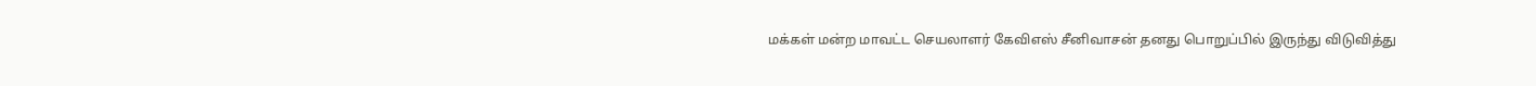மக்கள் மன்ற மாவட்ட செயலாளர் கேவிஎஸ் சீனிவாசன் தனது பொறுப்பில் இருந்து விடுவித்து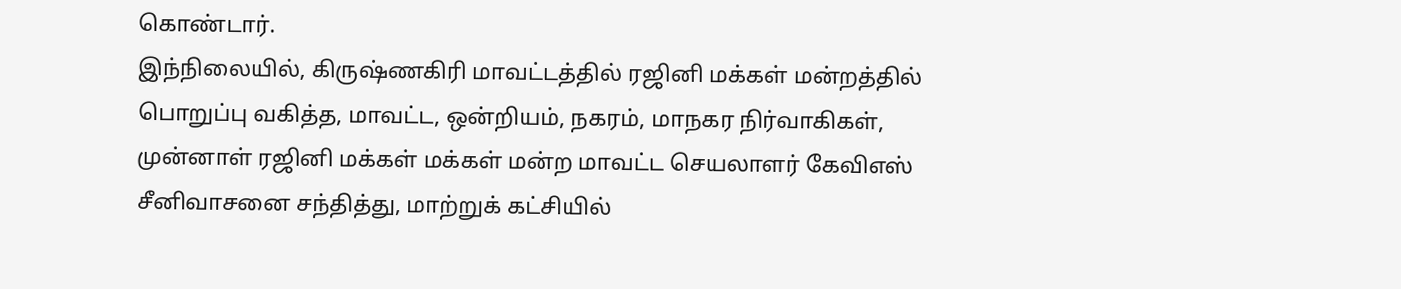கொண்டார்.
இந்நிலையில், கிருஷ்ணகிரி மாவட்டத்தில் ரஜினி மக்கள் மன்றத்தில் பொறுப்பு வகித்த, மாவட்ட, ஒன்றியம், நகரம், மாநகர நிர்வாகிகள், முன்னாள் ரஜினி மக்கள் மக்கள் மன்ற மாவட்ட செயலாளர் கேவிஎஸ் சீனிவாசனை சந்தித்து, மாற்றுக் கட்சியில்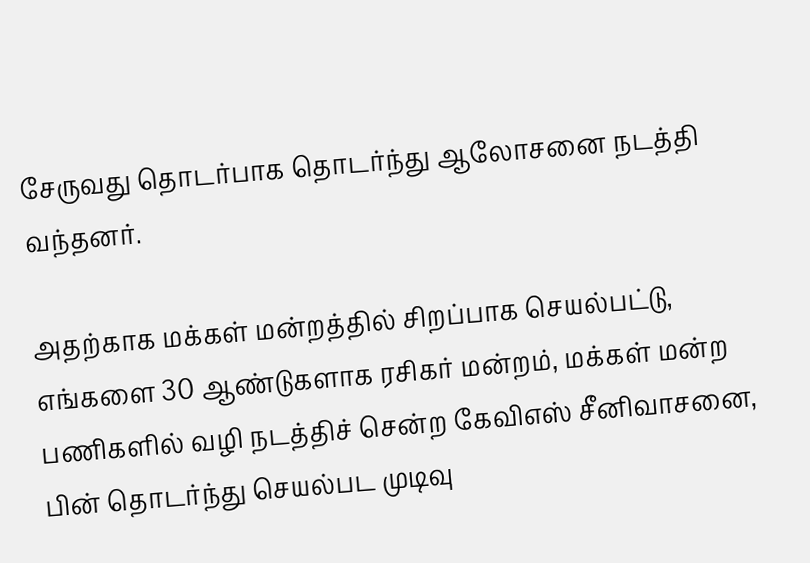சேருவது தொடர்பாக தொடர்ந்து ஆலோசனை நடத்தி வந்தனர்.

அதற்காக மக்கள் மன்றத்தில் சிறப்பாக செயல்பட்டு, எங்களை 30 ஆண்டுகளாக ரசிகர் மன்றம், மக்கள் மன்ற பணிகளில் வழி நடத்திச் சென்ற கேவிஎஸ் சீனிவாசனை, பின் தொடர்ந்து செயல்பட முடிவு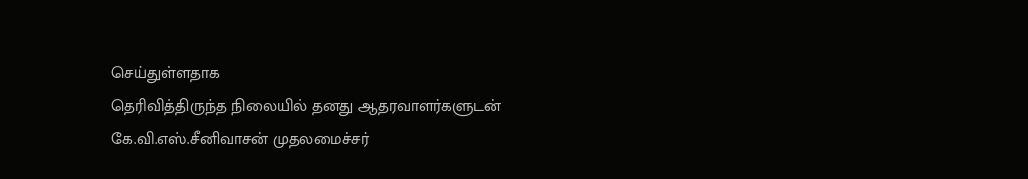செய்துள்ளதாக
தெரிவித்திருந்த நிலையில் தனது ஆதரவாளர்களுடன் கே.வி.எஸ்.சீனிவாசன் முதலமைச்சர்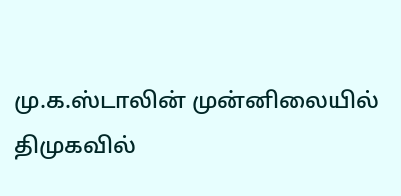மு.க.ஸ்டாலின் முன்னிலையில் திமுகவில்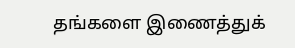தங்களை இணைத்துக்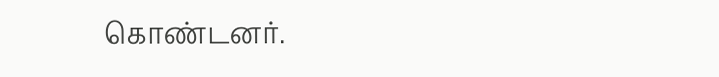கொண்டனர்.